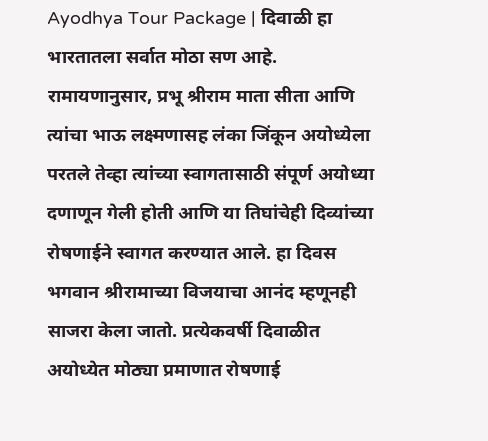Ayodhya Tour Package | दिवाळी हा भारतातला सर्वात मोठा सण आहे. रामायणानुसार, प्रभू श्रीराम माता सीता आणि त्यांचा भाऊ लक्ष्मणासह लंका जिंकून अयोध्येला परतले तेव्हा त्यांच्या स्वागतासाठी संपूर्ण अयोध्या दणाणून गेली होती आणि या तिघांचेही दिव्यांच्या रोषणाईने स्वागत करण्यात आले. हा दिवस भगवान श्रीरामाच्या विजयाचा आनंद म्हणूनही साजरा केला जातो. प्रत्येकवर्षी दिवाळीत अयोध्येत मोठ्या प्रमाणात रोषणाई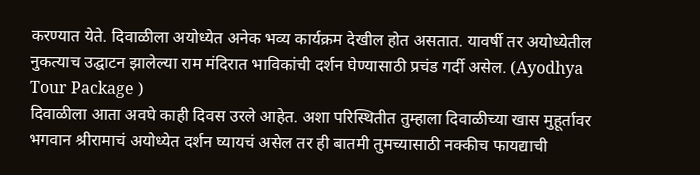करण्यात येते. दिवाळीला अयोध्येत अनेक भव्य कार्यक्रम देखील होत असतात. यावर्षी तर अयोध्येतील नुकत्याच उद्घाटन झालेल्या राम मंदिरात भाविकांची दर्शन घेण्यासाठी प्रचंड गर्दी असेल. (Ayodhya Tour Package )
दिवाळीला आता अवघे काही दिवस उरले आहेत. अशा परिस्थितीत तुम्हाला दिवाळीच्या खास मुहूर्तावर भगवान श्रीरामाचं अयोध्येत दर्शन घ्यायचं असेल तर ही बातमी तुमच्यासाठी नक्कीच फायद्याची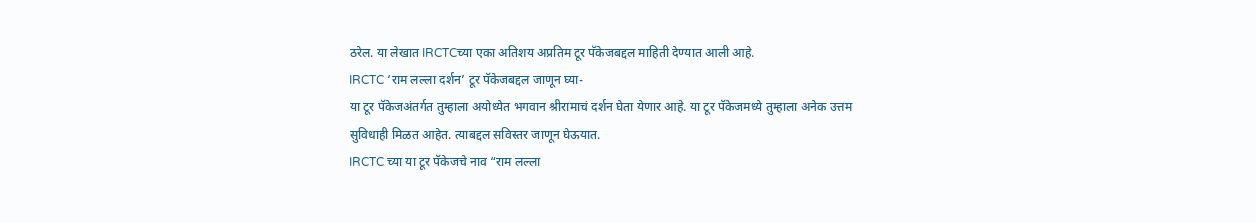ठरेल. या लेखात IRCTCच्या एका अतिशय अप्रतिम टूर पॅकेजबद्दल माहिती देण्यात आली आहे.
IRCTC ‘राम लल्ला दर्शन’ टूर पॅकेजबद्दल जाणून घ्या-
या टूर पॅकेजअंतर्गत तुम्हाला अयोध्येत भगवान श्रीरामाचं दर्शन घेता येणार आहे. या टूर पॅकेजमध्ये तुम्हाला अनेक उत्तम सुविधाही मिळत आहेत. त्याबद्दल सविस्तर जाणून घेऊयात.
IRCTC च्या या टूर पॅकेजचे नाव “राम लल्ला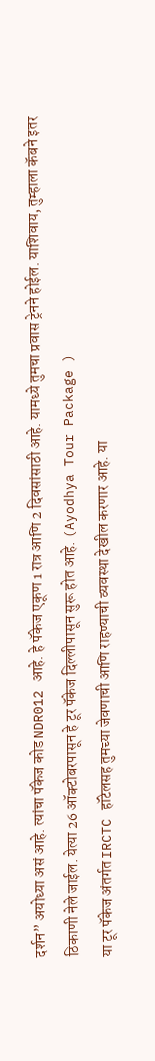दर्शन” अयोध्या असं आहे. त्यांचा पॅकेज कोड NDR012 आहे. हे पॅकेज एकूण 1 रात्र आणि 2 दिवसांसाठी आहे. यामध्ये तुमचा प्रवास ट्रेनने होईल. याशिवाय, तुम्हाला कॅबने इतर ठिकाणी नेले जाईल. येत्या 26 ऑक्टोबरपासून हे टूर पॅकेज दिल्लीपासून सुरू होत आहे. (Ayodhya Tour Package )
या टूर पॅकेज अंतर्गत IRCTC हॉटेलसह तुमच्या जेवणाची आणि राहण्याची व्यवस्था देखील करणार आहे. या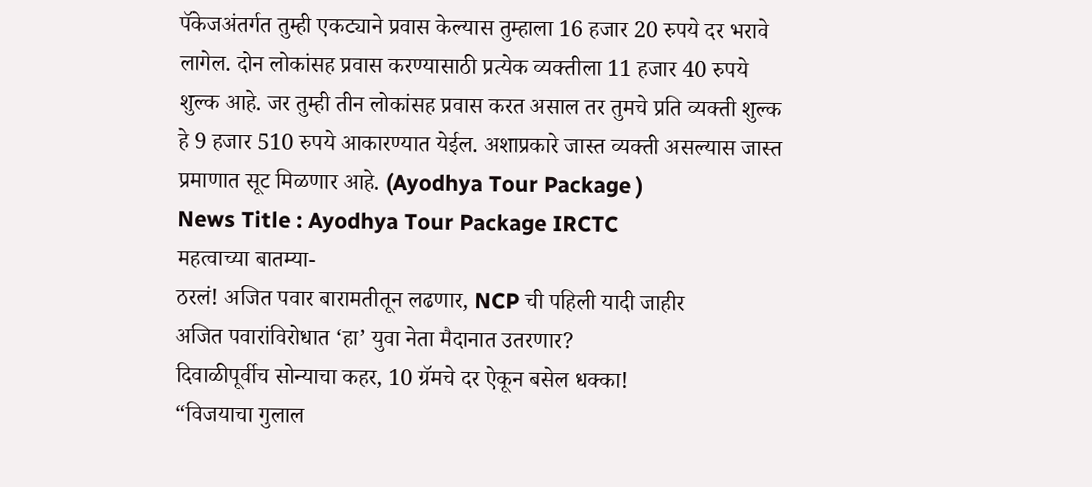पॅकेजअंतर्गत तुम्ही एकट्याने प्रवास केल्यास तुम्हाला 16 हजार 20 रुपये दर भरावे लागेल. दोन लोकांसह प्रवास करण्यासाठी प्रत्येक व्यक्तीला 11 हजार 40 रुपये शुल्क आहे. जर तुम्ही तीन लोकांसह प्रवास करत असाल तर तुमचे प्रति व्यक्ती शुल्क हे 9 हजार 510 रुपये आकारण्यात येईल. अशाप्रकारे जास्त व्यक्ती असल्यास जास्त प्रमाणात सूट मिळणार आहे. (Ayodhya Tour Package )
News Title : Ayodhya Tour Package IRCTC
महत्वाच्या बातम्या-
ठरलं! अजित पवार बारामतीतून लढणार, NCP ची पहिली यादी जाहीर
अजित पवारांविरोधात ‘हा’ युवा नेता मैदानात उतरणार?
दिवाळीपूर्वीच सोन्याचा कहर, 10 ग्रॅमचे दर ऐकून बसेल धक्का!
“विजयाचा गुलाल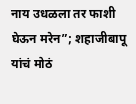नाय उधळला तर फाशी घेऊन मरेन”; शहाजीबापू यांचं मोठं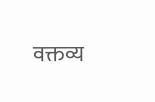वक्तव्य